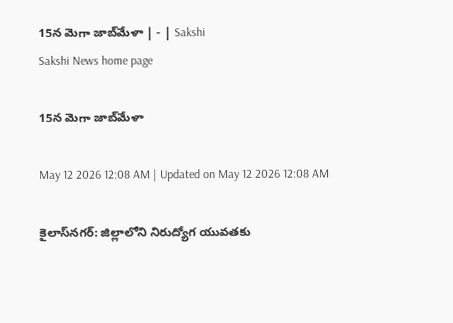15న మెగా జాబ్‌మేళా | - | Sakshi
Sakshi News home page

15న మెగా జాబ్‌మేళా

May 12 2026 12:08 AM | Updated on May 12 2026 12:08 AM

కైలాస్‌నగర్‌: జిల్లాలోని నిరుద్యోగ యువతకు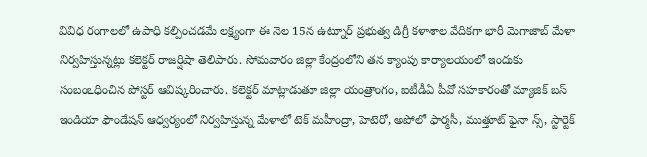వివిధ రంగాలలో ఉపాధి కల్పించడమే లక్ష్యంగా ఈ నెల 15న ఉట్నూర్‌ ప్రభుత్వ డిగ్రీ కళాశాల వేదికగా భారీ మెగాజాబ్‌ మేళా నిర్వహిస్తున్నట్లు కలెక్టర్‌ రాజర్షిషా తెలిపారు. సోమవారం జిల్లా కేంద్రంలోని తన క్యాంపు కార్యాలయంలో ఇందుకు సంబంఽధించిన పోస్టర్‌ ఆవిష్కరించారు. కలెక్టర్‌ మాట్లాడుతూ జిల్లా యంత్రాంగం, ఐటీడీఏ పీవో సహకారంతో మ్యాజిక్‌ బస్‌ ఇండియా ఫౌండేషన్‌ ఆధ్వర్యంలో నిర్వహిస్తున్న మేళాలో టెక్‌ మహీంద్రా, హెటెరో, అపోలో ఫార్మసీ, ముత్తూట్‌ ఫైనా న్స్‌, స్టార్టెక్‌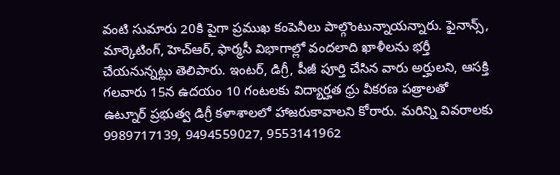వంటి సుమారు 20కి పైగా ప్రముఖ కంపెనీలు పాల్గొంటున్నాయన్నారు. ఫైనాన్స్‌, మార్కెటింగ్‌, హెచ్‌ఆర్‌, ఫార్మసీ విభాగాల్లో వందలాది ఖాళీలను భర్తీ చేయనున్నట్లు తెలిపారు. ఇంటర్‌, డిగ్రీ, పీజీ పూర్తి చేసిన వారు అర్హులని, ఆసక్తి గలవారు 15న ఉదయం 10 గంటలకు విద్యార్హత ధ్రు వీకరణ పత్రాలతో ఉట్నూర్‌ ప్రభుత్వ డిగ్రీ కళాశాలలో హాజరుకావాలని కోరారు. మరిన్ని వివరాలకు 9989717139, 9494559027, 9553141962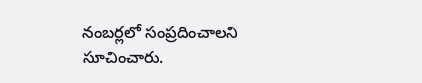నంబర్లలో సంప్రదించాలని సూచించారు.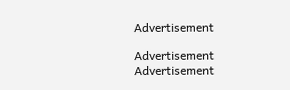Advertisement

Advertisement
Advertisement